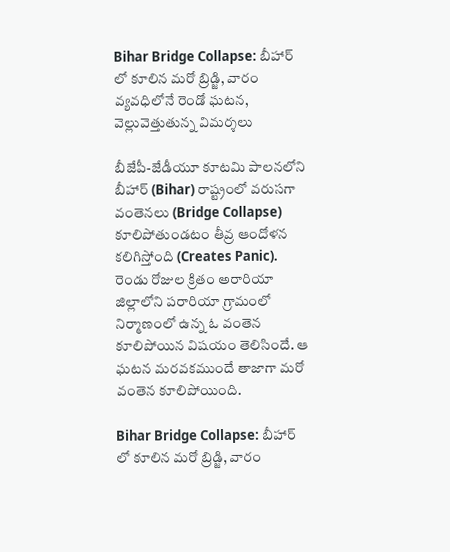Bihar Bridge Collapse: బీహార్ లో కూలిన మ‌రో బ్రిడ్జి, వారం వ్య‌వ‌ధిలోనే రెండో ఘ‌ట‌న‌, వెల్లువెత్తుతున్న విమ‌ర్శ‌లు

బీజేపీ-జేడీయూ కూటమి పాలనలోని బీహార్‌ (Bihar) రాష్ట్రంలో వరుసగా వంతెనలు (Bridge Collapse) కూలిపోతుండటం తీవ్ర ఆందోళన కలిగిస్తోంది (Creates Panic). రెండు రోజుల క్రితం అరారియా జిల్లాలోని పరారియా గ్రామంలో నిర్మాణంలో ఉన్న ఓ వంతెన కూలిపోయిన విషయం తెలిసిందే. ఆ ఘటన మరవకముందే తాజాగా మరో వంతెన కూలిపోయింది.

Bihar Bridge Collapse: బీహార్ లో కూలిన మ‌రో బ్రిడ్జి, వారం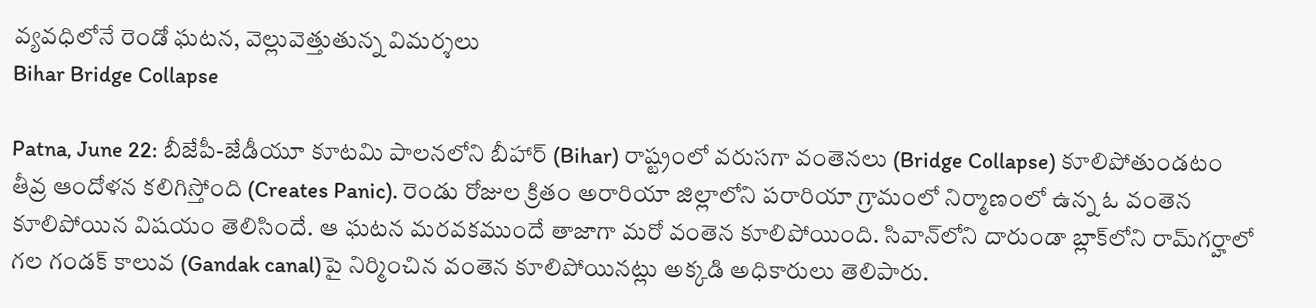వ్య‌వ‌ధిలోనే రెండో ఘ‌ట‌న‌, వెల్లువెత్తుతున్న విమ‌ర్శ‌లు
Bihar Bridge Collapse

Patna, June 22: బీజేపీ-జేడీయూ కూటమి పాలనలోని బీహార్‌ (Bihar) రాష్ట్రంలో వరుసగా వంతెనలు (Bridge Collapse) కూలిపోతుండటం తీవ్ర ఆందోళన కలిగిస్తోంది (Creates Panic). రెండు రోజుల క్రితం అరారియా జిల్లాలోని పరారియా గ్రామంలో నిర్మాణంలో ఉన్న ఓ వంతెన కూలిపోయిన విషయం తెలిసిందే. ఆ ఘటన మరవకముందే తాజాగా మరో వంతెన కూలిపోయింది. సివాన్‌లోని దారుండా బ్లాక్‌లోని రామ్‌గర్హాలో గల గండక్‌ కాలువ (Gandak canal)పై నిర్మించిన వంతెన కూలిపోయినట్లు అక్కడి అధికారులు తెలిపారు.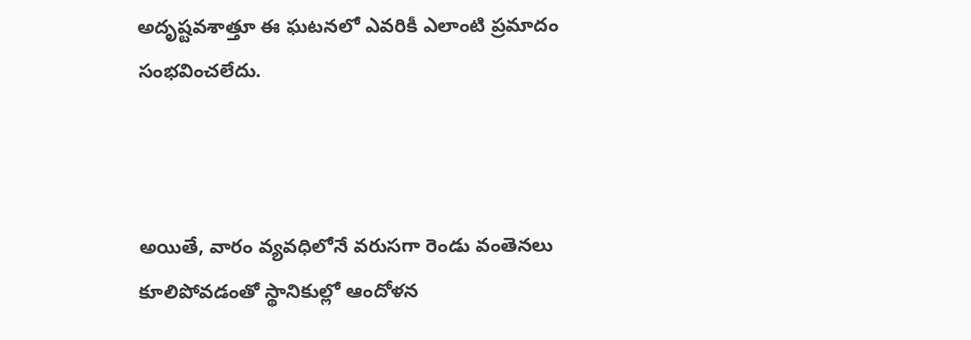అదృష్టవశాత్తూ ఈ ఘటనలో ఎవరికీ ఎలాంటి ప్రమాదం సంభవించలేదు.



అయితే, వారం వ్యవధిలోనే వరుసగా రెండు వంతెనలు కూలిపోవడంతో స్థానికుల్లో ఆందోళన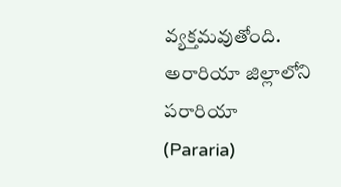వ్యక్తమవుతోంది. అరారియా జిల్లాలోని పరారియా (Pararia)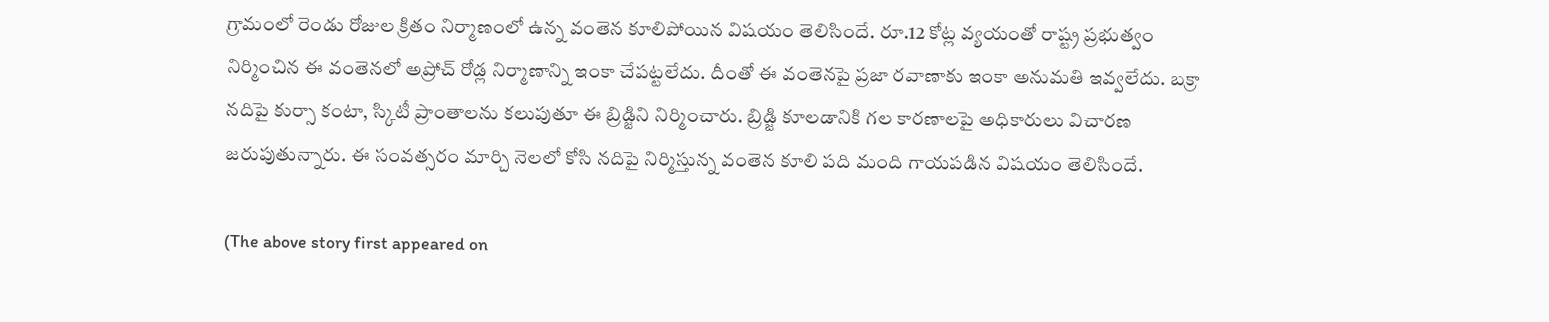గ్రామంలో రెండు రోజుల క్రితం నిర్మాణంలో ఉన్న వంతెన కూలిపోయిన విషయం తెలిసిందే. రూ.12 కోట్ల వ్యయంతో రాష్ట్ర ప్రభుత్వం నిర్మించిన ఈ వంతెనలో అప్రోచ్‌ రోడ్ల నిర్మాణాన్ని ఇంకా చేపట్టలేదు. దీంతో ఈ వంతెనపై ప్రజా రవాణాకు ఇంకా అనుమతి ఇవ్వలేదు. బక్రా నదిపై కుర్సా కంటా, స్కిటీ ప్రాంతాలను కలుపుతూ ఈ బ్రిడ్జిని నిర్మించారు. బ్రిడ్జి కూలడానికి గల కారణాలపై అధికారులు విచారణ జరుపుతున్నారు. ఈ సంవత్సరం మార్చి నెలలో కోసి నదిపై నిర్మిస్తున్న వంతెన కూలి పది మంది గాయపడిన విషయం తెలిసిందే.

(The above story first appeared on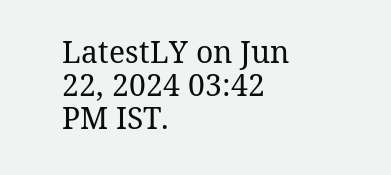LatestLY on Jun 22, 2024 03:42 PM IST.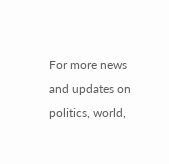For more news and updates on politics, world,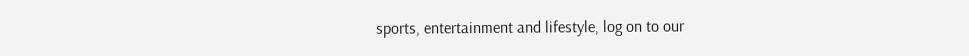sports, entertainment and lifestyle, log on to our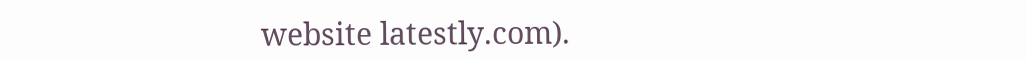website latestly.com).